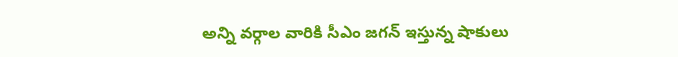అన్ని వర్గాల వారికి సీఎం జగన్ ఇస్తున్న షాకులు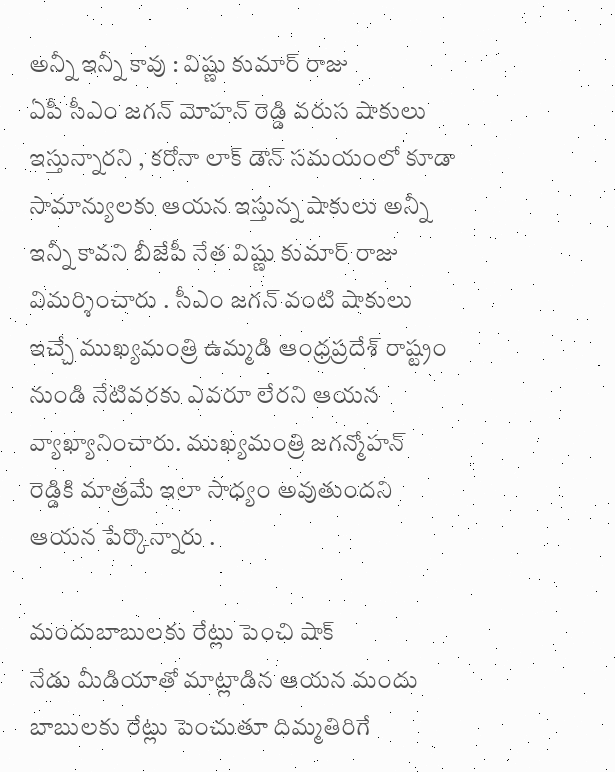అన్నీ ఇన్నీ కావు : విష్ణు కుమార్ రాజు
ఏపీ సీఎం జగన్ మోహన్ రెడ్డి వరుస షాకులు ఇస్తున్నారని , కరోనా లాక్ డౌన్ సమయంలో కూడా సామాన్యులకు ఆయన ఇస్తున్న షాకులు అన్నీ ఇన్నీ కావని బీజేపీ నేత విష్ణు కుమార్ రాజు విమర్శించారు . సీఎం జగన్ వంటి షాకులు ఇచ్చే ముఖ్యమంత్రి ఉమ్మడి ఆంధ్రప్రదేశ్ రాష్ట్రం నుండి నేటివరకు ఎవరూ లేరని ఆయన వ్యాఖ్యానించారు. ముఖ్యమంత్రి జగన్మోహన్ రెడ్డికి మాత్రమే ఇలా సాధ్యం అవుతుందని ఆయన పేర్కొన్నారు .

మందుబాబులకు రేట్లు పెంచి షాక్
నేడు మీడియాతో మాట్లాడిన ఆయన మందు బాబులకు రేట్లు పెంచుతూ దిమ్మతిరిగే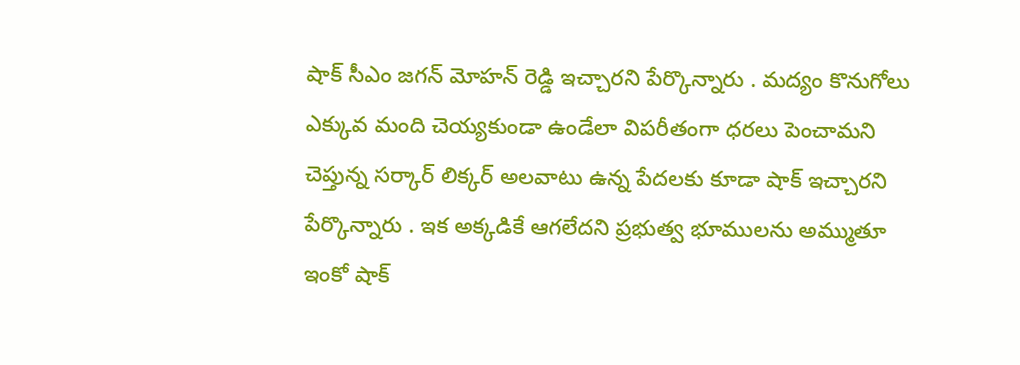షాక్ సీఎం జగన్ మోహన్ రెడ్డి ఇచ్చారని పేర్కొన్నారు . మద్యం కొనుగోలు ఎక్కువ మంది చెయ్యకుండా ఉండేలా విపరీతంగా ధరలు పెంచామని చెప్తున్న సర్కార్ లిక్కర్ అలవాటు ఉన్న పేదలకు కూడా షాక్ ఇచ్చారని పేర్కొన్నారు . ఇక అక్కడికే ఆగలేదని ప్రభుత్వ భూములను అమ్ముతూ ఇంకో షాక్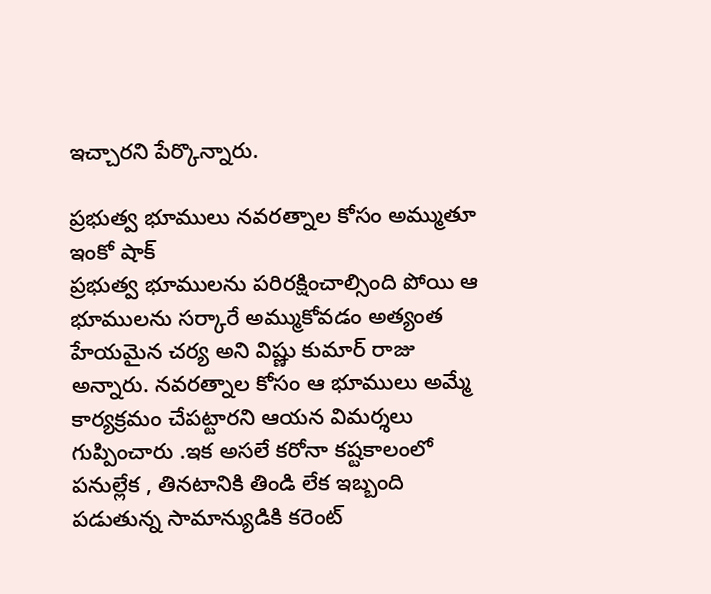ఇచ్చారని పేర్కొన్నారు.

ప్రభుత్వ భూములు నవరత్నాల కోసం అమ్ముతూ ఇంకో షాక్
ప్రభుత్వ భూములను పరిరక్షించాల్సింది పోయి ఆ భూములను సర్కారే అమ్ముకోవడం అత్యంత హేయమైన చర్య అని విష్ణు కుమార్ రాజు అన్నారు. నవరత్నాల కోసం ఆ భూములు అమ్మే కార్యక్రమం చేపట్టారని ఆయన విమర్శలు గుప్పించారు .ఇక అసలే కరోనా కష్టకాలంలో పనుల్లేక , తినటానికి తిండి లేక ఇబ్బంది పడుతున్న సామాన్యుడికి కరెంట్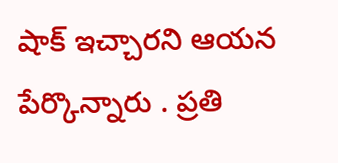షాక్ ఇచ్చారని ఆయన పేర్కొన్నారు . ప్రతి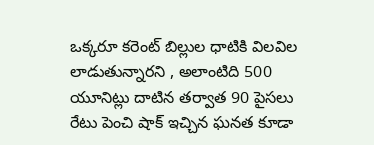ఒక్కరూ కరెంట్ బిల్లుల ధాటికి విలవిల లాడుతున్నారని , అలాంటిది 500 యూనిట్లు దాటిన తర్వాత 90 పైసలు రేటు పెంచి షాక్ ఇచ్చిన ఘనత కూడా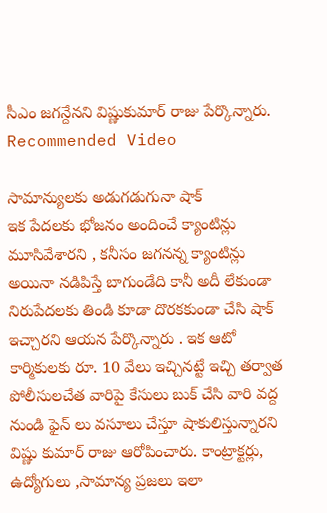సీఎం జగన్దేనని విష్ణుకుమార్ రాజు పేర్కొన్నారు.
Recommended Video

సామాన్యులకు అడుగడుగునా షాక్
ఇక పేదలకు భోజనం అందించే క్యాంటిన్లు మూసివేశారని , కనీసం జగనన్న క్యాంటిన్లు అయినా నడిపిస్తే బాగుండేది కానీ అదీ లేకుండా నిరుపేదలకు తిండి కూడా దొరకకుండా చేసి షాక్ ఇచ్చారని ఆయన పేర్కొన్నారు . ఇక ఆటో కార్మికులకు రూ. 10 వేలు ఇచ్చినట్టే ఇచ్చి తర్వాత పోలీసులచేత వారిపై కేసులు బుక్ చేసి వారి వద్ద నుండి ఫైన్ లు వసూలు చేస్తూ షాకులిస్తున్నారని విష్ణు కుమార్ రాజు ఆరోపించారు. కాంట్రాక్టర్లు, ఉద్యోగులు ,సామాన్య ప్రజలు ఇలా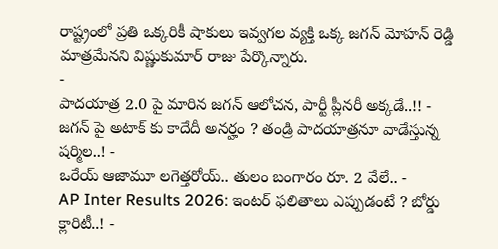రాష్ట్రంలో ప్రతి ఒక్కరికీ షాకులు ఇవ్వగల వ్యక్తి ఒక్క జగన్ మోహన్ రెడ్డి మాత్రమేనని విష్ణుకుమార్ రాజు పేర్కొన్నారు.
-
పాదయాత్ర 2.0 పై మారిన జగన్ ఆలోచన, పార్టీ ప్లీనరీ అక్కడే..!! -
జగన్ పై అటాక్ కు కాదేదీ అనర్హం ? తండ్రి పాదయాత్రనూ వాడేస్తున్న షర్మిల..! -
ఒరేయ్ ఆజామూ లగెత్తరోయ్.. తులం బంగారం రూ. 2 వేలే.. -
AP Inter Results 2026: ఇంటర్ ఫలితాలు ఎప్పుడంటే ? బోర్డు క్లారిటీ..! -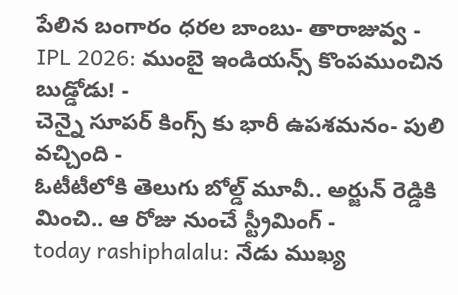పేలిన బంగారం ధరల బాంబు- తారాజువ్వ -
IPL 2026: ముంబై ఇండియన్స్ కొంపముంచిన బుడ్డోడు! -
చెన్నై సూపర్ కింగ్స్ కు భారీ ఉపశమనం- పులి వచ్చింది -
ఓటీటీలోకి తెలుగు బోల్డ్ మూవీ.. అర్జున్ రెడ్డికి మించి.. ఆ రోజు నుంచే స్ట్రీమింగ్ -
today rashiphalalu: నేడు ముఖ్య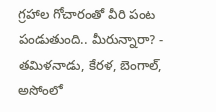గ్రహాల గోచారంతో వీరి పంట పండుతుంది.. మీరున్నారా? -
తమిళనాడు, కేరళ, బెంగాల్, అసోంలో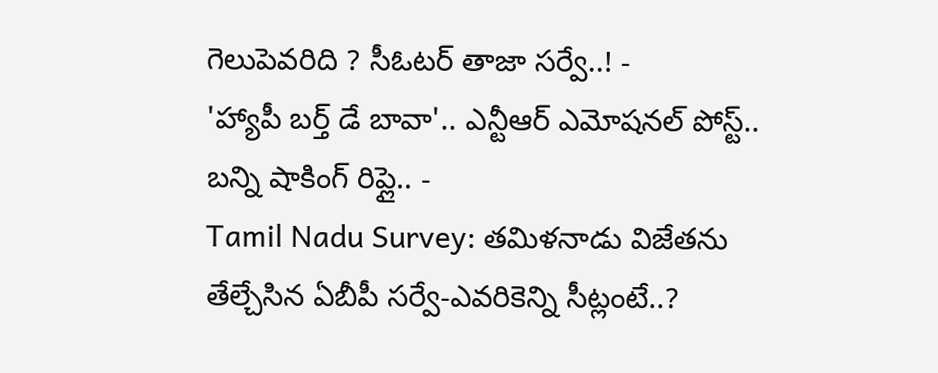గెలుపెవరిది ? సీఓటర్ తాజా సర్వే..! -
'హ్యాపీ బర్త్ డే బావా'.. ఎన్టీఆర్ ఎమోషనల్ పోస్ట్.. బన్ని షాకింగ్ రిప్లై.. -
Tamil Nadu Survey: తమిళనాడు విజేతను తేల్చేసిన ఏబీపీ సర్వే-ఎవరికెన్ని సీట్లంటే..?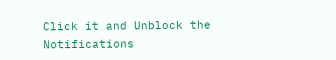Click it and Unblock the Notifications